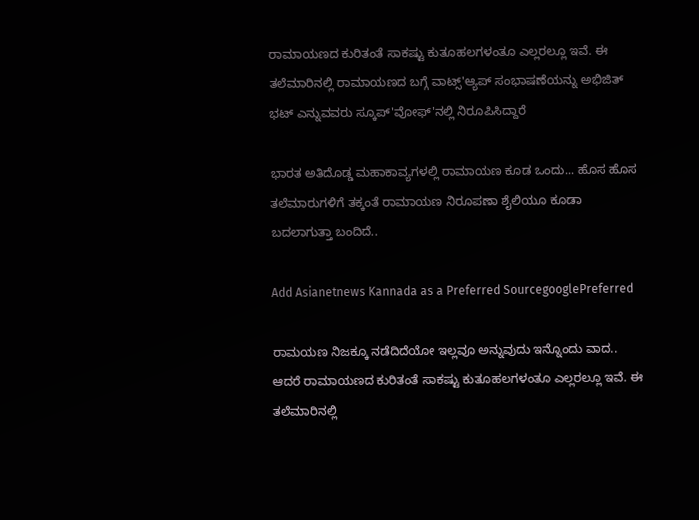ರಾಮಾಯಣದ ಕುರಿತಂತೆ ಸಾಕಷ್ಟು ಕುತೂಹಲಗಳಂತೂ ಎಲ್ಲರಲ್ಲೂ ಇವೆ. ಈ ತಲೆಮಾರಿನಲ್ಲಿ ರಾಮಾಯಣದ ಬಗ್ಗೆ ವಾಟ್ಸ್'ಆ್ಯಪ್ ಸಂಭಾಷಣೆಯನ್ನು ಅಭಿಜಿತ್ ಭಟ್ ಎನ್ನುವವರು ಸ್ಕೂಪ್'ವೋಫ್'ನಲ್ಲಿ ನಿರೂಪಿಸಿದ್ದಾರೆ

ಭಾರತ ಅತಿದೊಡ್ಡ ಮಹಾಕಾವ್ಯಗಳಲ್ಲಿ ರಾಮಾಯಣ ಕೂಡ ಒಂದು... ಹೊಸ ಹೊಸ ತಲೆಮಾರುಗಳಿಗೆ ತಕ್ಕಂತೆ ರಾಮಾಯಣ ನಿರೂಪಣಾ ಶೈಲಿಯೂ ಕೂಡಾ ಬದಲಾಗುತ್ತಾ ಬಂದಿದೆ..

Add Asianetnews Kannada as a Preferred SourcegooglePreferred

ರಾಮಯಣ ನಿಜಕ್ಕೂ ನಡೆದಿದೆಯೋ ಇಲ್ಲವೂ ಅನ್ನುವುದು ಇನ್ನೊಂದು ವಾದ.. ಆದರೆ ರಾಮಾಯಣದ ಕುರಿತಂತೆ ಸಾಕಷ್ಟು ಕುತೂಹಲಗಳಂತೂ ಎಲ್ಲರಲ್ಲೂ ಇವೆ. ಈ ತಲೆಮಾರಿನಲ್ಲಿ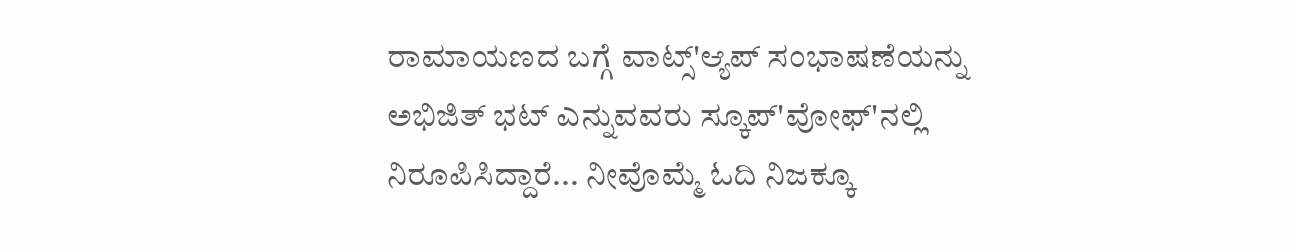ರಾಮಾಯಣದ ಬಗ್ಗೆ ವಾಟ್ಸ್'ಆ್ಯಪ್ ಸಂಭಾಷಣೆಯನ್ನು ಅಭಿಜಿತ್ ಭಟ್ ಎನ್ನುವವರು ಸ್ಕೂಪ್'ವೋಫ್'ನಲ್ಲಿ ನಿರೂಪಿಸಿದ್ದಾರೆ... ನೀವೊಮ್ಮೆ ಓದಿ ನಿಜಕ್ಕೂ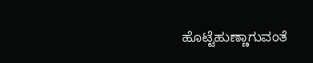ಹೊಟ್ಟೆಹುಣ್ಣಾಗುವಂತೆ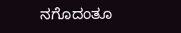ನಗೊದಂತೂ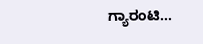ಗ್ಯಾರಂಟಿ...